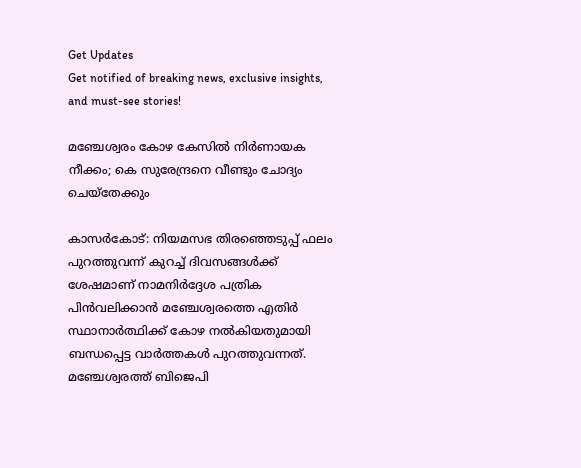Get Updates
Get notified of breaking news, exclusive insights, and must-see stories!

മഞ്ചേശ്വരം കോഴ കേസില്‍ നിര്‍ണായക നീക്കം; കെ സുരേന്ദ്രനെ വീണ്ടും ചോദ്യം ചെയ്‌തേക്കും

കാസര്‍കോട്: നിയമസഭ തിരഞ്ഞെടുപ്പ് ഫലം പുറത്തുവന്ന് കുറച്ച് ദിവസങ്ങള്‍ക്ക് ശേഷമാണ് നാമനിര്‍ദ്ദേശ പത്രിക പിന്‍വലിക്കാന്‍ മഞ്ചേശ്വരത്തെ എതിര്‍ സ്ഥാനാര്‍ത്ഥിക്ക് കോഴ നല്‍കിയതുമായി ബന്ധപ്പെട്ട വാര്‍ത്തകള്‍ പുറത്തുവന്നത്. മഞ്ചേശ്വരത്ത് ബിജെപി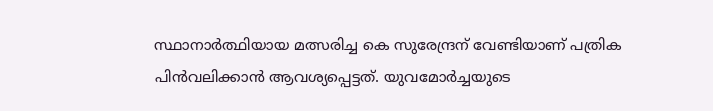സ്ഥാനാര്‍ത്ഥിയായ മത്സരിച്ച കെ സുരേന്ദ്രന് വേണ്ടിയാണ് പത്രിക പിന്‍വലിക്കാന്‍ ആവശ്യപ്പെട്ടത്. യുവമോര്‍ച്ചയുടെ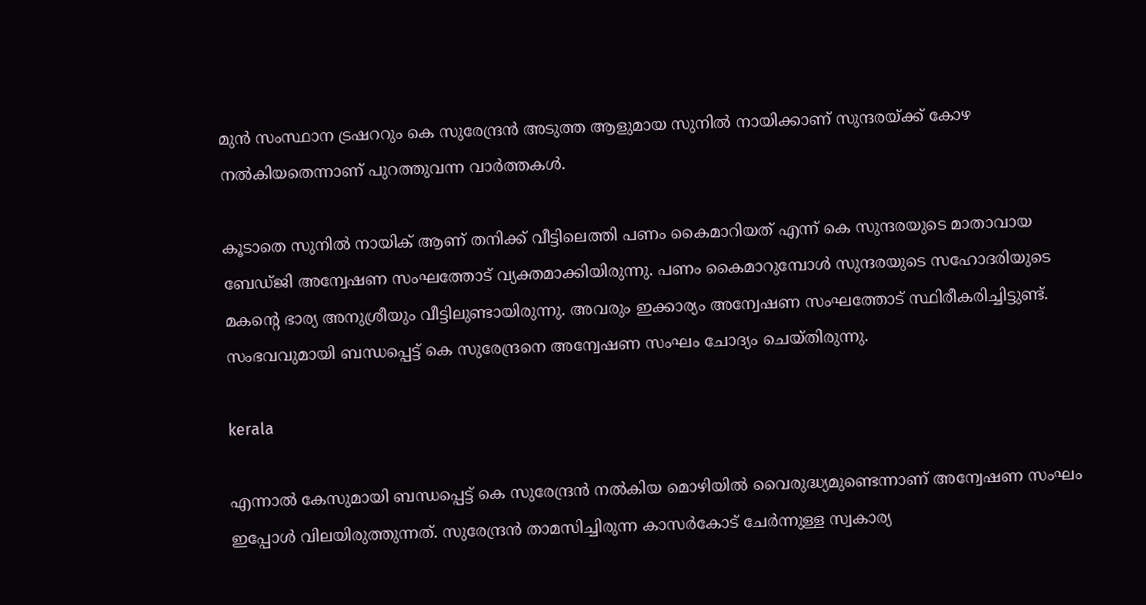മുന്‍ സംസ്ഥാന ട്രഷററും കെ സുരേന്ദ്രന്‍ അടുത്ത ആളുമായ സുനില്‍ നായിക്കാണ് സുന്ദരയ്ക്ക് കോഴ നല്‍കിയതെന്നാണ് പുറത്തുവന്ന വാര്‍ത്തകള്‍.

കൂടാതെ സുനില്‍ നായിക് ആണ് തനിക്ക് വീട്ടിലെത്തി പണം കൈമാറിയത് എന്ന് കെ സുന്ദരയുടെ മാതാവായ ബേഡ്ജി അന്വേഷണ സംഘത്തോട് വ്യക്തമാക്കിയിരുന്നു. പണം കൈമാറുമ്പോള്‍ സുന്ദരയുടെ സഹോദരിയുടെ മകന്റെ ഭാര്യ അനുശ്രീയും വീട്ടിലുണ്ടായിരുന്നു. അവരും ഇക്കാര്യം അന്വേഷണ സംഘത്തോട് സ്ഥിരീകരിച്ചിട്ടുണ്ട്. സംഭവവുമായി ബന്ധപ്പെട്ട് കെ സുരേന്ദ്രനെ അന്വേഷണ സംഘം ചോദ്യം ചെയ്തിരുന്നു.

kerala

എന്നാല്‍ കേസുമായി ബന്ധപ്പെട്ട് കെ സുരേന്ദ്രന്‍ നല്‍കിയ മൊഴിയില്‍ വൈരുദ്ധ്യമുണ്ടെന്നാണ് അന്വേഷണ സംഘം ഇപ്പോള്‍ വിലയിരുത്തുന്നത്. സുരേന്ദ്രന്‍ താമസിച്ചിരുന്ന കാസര്‍കോട് ചേര്‍ന്നുള്ള സ്വകാര്യ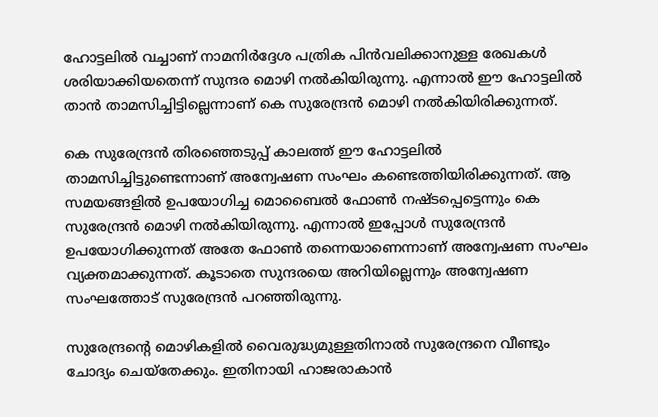ഹോട്ടലില്‍ വച്ചാണ് നാമനിര്‍ദ്ദേശ പത്രിക പിന്‍വലിക്കാനുള്ള രേഖകള്‍ ശരിയാക്കിയതെന്ന് സുന്ദര മൊഴി നല്‍കിയിരുന്നു. എന്നാല്‍ ഈ ഹോട്ടലില്‍ താന്‍ താമസിച്ചിട്ടില്ലെന്നാണ് കെ സുരേന്ദ്രന്‍ മൊഴി നല്‍കിയിരിക്കുന്നത്.

കെ സുരേന്ദ്രന്‍ തിരഞ്ഞെടുപ്പ് കാലത്ത് ഈ ഹോട്ടലില്‍ താമസിച്ചിട്ടുണ്ടെന്നാണ് അന്വേഷണ സംഘം കണ്ടെത്തിയിരിക്കുന്നത്. ആ സമയങ്ങളില്‍ ഉപയോഗിച്ച മൊബൈല്‍ ഫോണ്‍ നഷ്ടപ്പെട്ടെന്നും കെ സുരേന്ദ്രന്‍ മൊഴി നല്‍കിയിരുന്നു. എന്നാല്‍ ഇപ്പോള്‍ സുരേന്ദ്രന്‍ ഉപയോഗിക്കുന്നത് അതേ ഫോണ്‍ തന്നെയാണെന്നാണ് അന്വേഷണ സംഘം വ്യക്തമാക്കുന്നത്. കൂടാതെ സുന്ദരയെ അറിയില്ലെന്നും അന്വേഷണ സംഘത്തോട് സുരേന്ദ്രന്‍ പറഞ്ഞിരുന്നു.

സുരേന്ദ്രന്റെ മൊഴികളില്‍ വൈരുദ്ധ്യമുള്ളതിനാല്‍ സുരേന്ദ്രനെ വീണ്ടും ചോദ്യം ചെയ്‌തേക്കും. ഇതിനായി ഹാജരാകാന്‍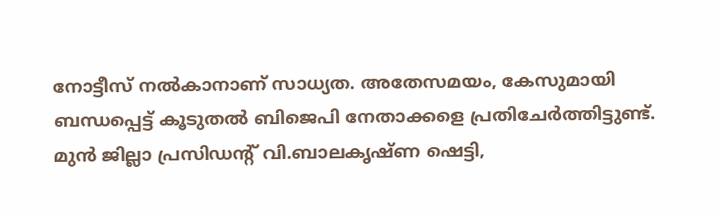നോട്ടീസ് നല്‍കാനാണ് സാധ്യത. അതേസമയം, കേസുമായി ബന്ധപ്പെട്ട് കൂടുതല്‍ ബിജെപി നേതാക്കളെ പ്രതിചേര്‍ത്തിട്ടുണ്ട്. മുന്‍ ജില്ലാ പ്രസിഡന്റ് വി.ബാലകൃഷ്ണ ഷെട്ടി,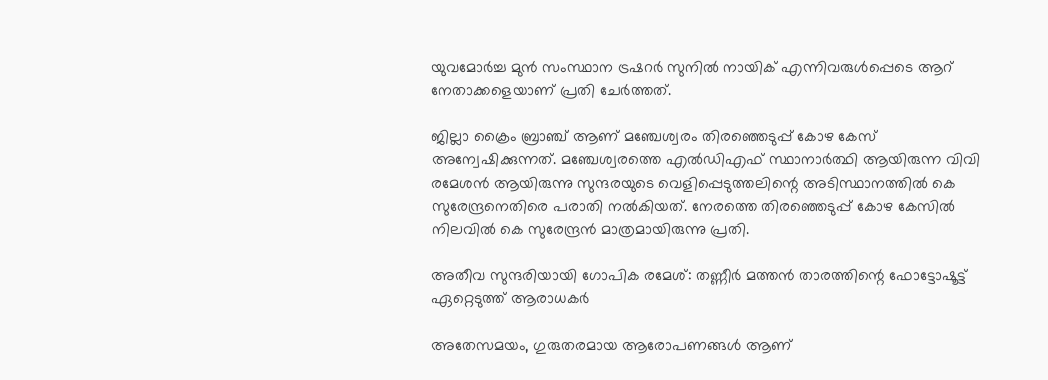യുവമോര്‍ച്ച മുന്‍ സംസ്ഥാന ട്രഷറര്‍ സുനില്‍ നായിക് എന്നിവരുള്‍പ്പെടെ ആറ് നേതാക്കളെയാണ് പ്രതി ചേര്‍ത്തത്.

ജില്ലാ ക്രൈം ബ്രാഞ്ച് ആണ് മഞ്ചേശ്വരം തിരഞ്ഞെടുപ്പ് കോഴ കേസ് അന്വേഷിക്കുന്നത്. മഞ്ചേശ്വരത്തെ എല്‍ഡിഎഫ് സ്ഥാനാര്‍ത്ഥി ആയിരുന്ന വിവി രമേശന്‍ ആയിരുന്നു സുന്ദരയുടെ വെളിപ്പെടുത്തലിന്റെ അടിസ്ഥാനത്തില്‍ കെ സുരേന്ദ്രനെതിരെ പരാതി നല്‍കിയത്. നേരത്തെ തിരഞ്ഞെടുപ്പ് കോഴ കേസില്‍ നിലവില്‍ കെ സുരേന്ദ്രന്‍ മാത്രമായിരുന്നു പ്രതി.

അതീവ സുന്ദരിയായി ഗോപിക രമേശ്: തണ്ണീര്‍ മത്തന്‍ താരത്തിന്റെ ഫോട്ടോഷൂട്ട് ഏറ്റെടുത്ത് ആരാധകര്‍

അതേസമയം, ഗുരുതരമായ ആരോപണങ്ങള്‍ ആണ്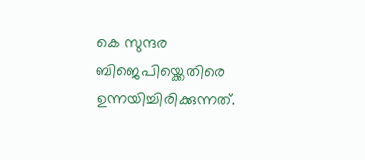കെ സുന്ദര ബിജെപിയ്ക്കെതിരെ ഉന്നയിച്ചിരിക്കുന്നത്.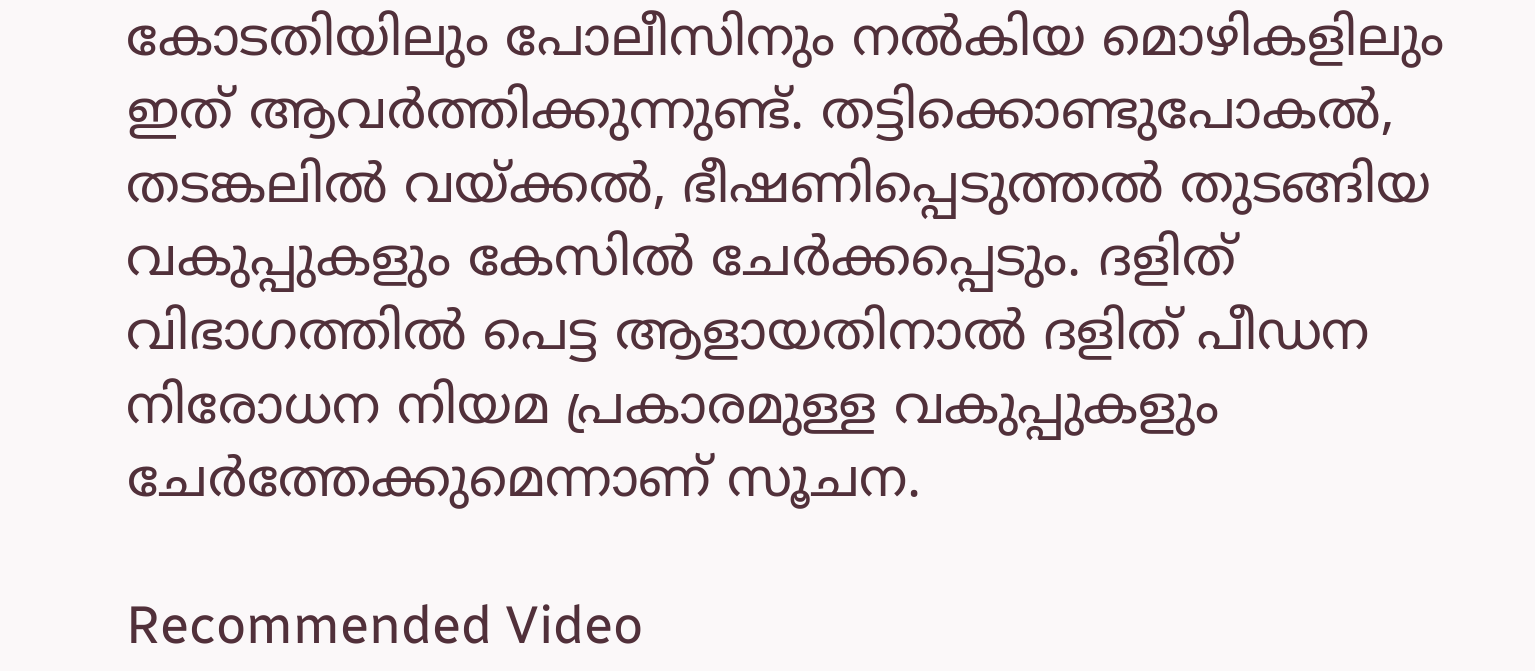കോടതിയിലും പോലീസിനും നല്‍കിയ മൊഴികളിലും ഇത് ആവര്‍ത്തിക്കുന്നുണ്ട്. തട്ടിക്കൊണ്ടുപോകല്‍, തടങ്കലില്‍ വയ്ക്കല്‍, ഭീഷണിപ്പെടുത്തല്‍ തുടങ്ങിയ വകുപ്പുകളും കേസില്‍ ചേര്‍ക്കപ്പെടും. ദളിത് വിഭാഗത്തില്‍ പെട്ട ആളായതിനാല്‍ ദളിത് പീഡന നിരോധന നിയമ പ്രകാരമുള്ള വകുപ്പുകളും ചേര്‍ത്തേക്കുമെന്നാണ് സൂചന.

Recommended Video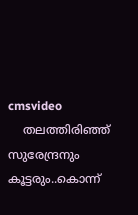cmsvideo
    തലത്തിരിഞ്ഞ് സുരേന്ദ്രനും കൂട്ടരും..കൊന്ന്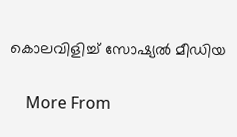കൊലവിളിച്ച് സോഷ്യൽ മീഡിയ

    More From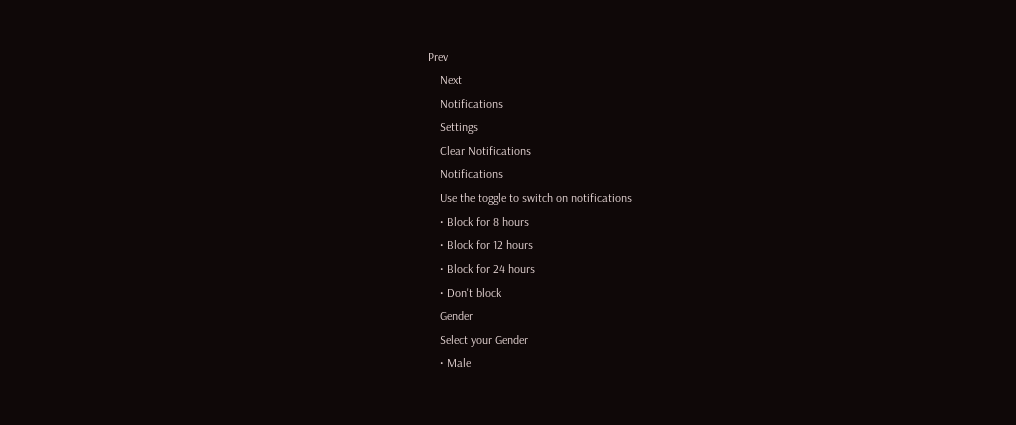Prev
    Next
    Notifications
    Settings
    Clear Notifications
    Notifications
    Use the toggle to switch on notifications
    • Block for 8 hours
    • Block for 12 hours
    • Block for 24 hours
    • Don't block
    Gender
    Select your Gender
    • Male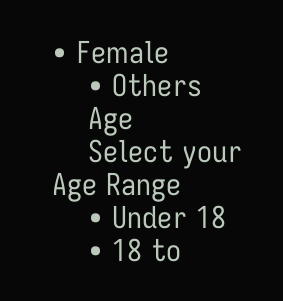• Female
    • Others
    Age
    Select your Age Range
    • Under 18
    • 18 to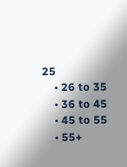25
    • 26 to 35
    • 36 to 45
    • 45 to 55
    • 55+